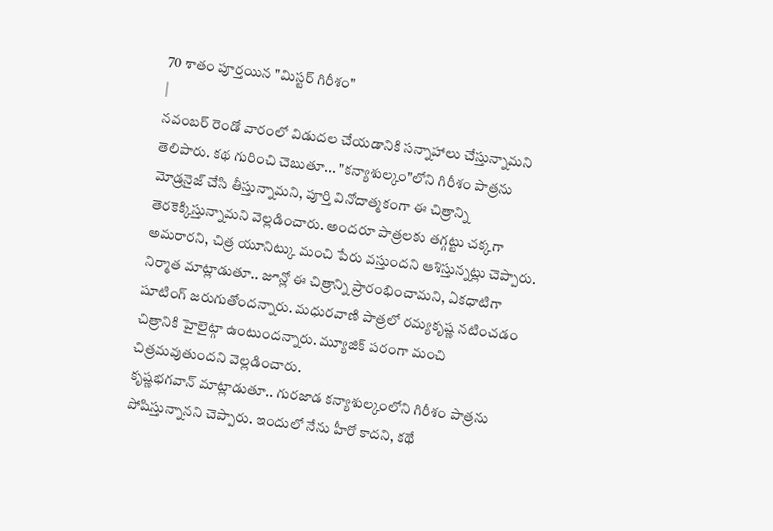70 శాతం పూర్తయిన "మిస్టర్ గిరీశం"
|
నవంబర్ రెండో వారంలో విడుదల చేయడానికి సన్నాహాలు చేస్తున్నామని తెలిపారు. కథ గురించి చెబుతూ... "కన్యాశుల్కం"లోని గిరీశం పాత్రను మోడ్రనైజ్ చేసి తీస్తున్నామని, పూర్తి వినోదాత్మకంగా ఈ చిత్రాన్ని తెరకెక్కిస్తున్నామని వెల్లడించారు. అందరూ పాత్రలకు తగ్గట్టు చక్కగా అమరారని, చిత్ర యూనిట్కు మంచి పేరు వస్తుందని ఆశిస్తున్నట్లు చెప్పారు.
నిర్మాత మాట్లాడుతూ.. జూన్లో ఈ చిత్రాన్ని ప్రారంభించామని, ఏకధాటిగా షూటింగ్ జరుగుతోందన్నారు. మధురవాణి పాత్రలో రమ్యకృష్ణ నటించడం చిత్రానికి హైలైట్గా ఉంటుందన్నారు. మ్యూజిక్ పరంగా మంచి చిత్రమవుతుందని వెల్లడించారు.
కృష్ణభగవాన్ మాట్లాడుతూ.. గురజాడ కన్యాశుల్కంలోని గిరీశం పాత్రను పోషిస్తున్నానని చెప్పారు. ఇందులో నేను హీరో కాదని, కథే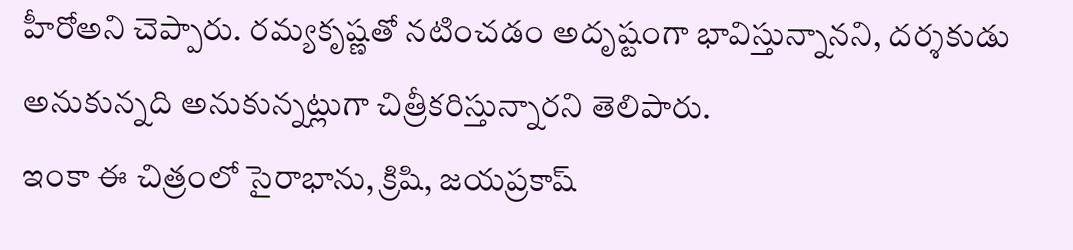హీరోఅని చెప్పారు. రమ్యకృష్ణతో నటించడం అదృష్టంగా భావిస్తున్నానని, దర్శకుడు అనుకున్నది అనుకున్నట్లుగా చిత్రీకరిస్తున్నారని తెలిపారు.
ఇంకా ఈ చిత్రంలో సైరాభాను, క్రిషి, జయప్రకాష్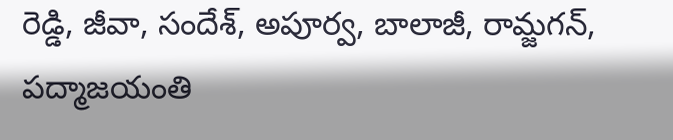రెడ్డి, జీవా, సందేశ్, అపూర్వ, బాలాజీ, రామ్జగన్, పద్మాజయంతి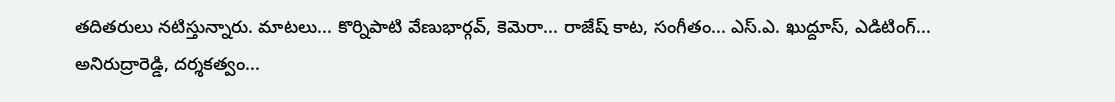తదితరులు నటిస్తున్నారు. మాటలు... కొర్నిపాటి వేణుభార్గవ్, కెమెరా... రాజేష్ కాట, సంగీతం... ఎస్.ఎ. ఖుద్దూస్, ఎడిటింగ్... అనిరుద్రారెడ్డి, దర్శకత్వం...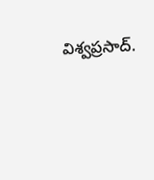విశ్వప్రసాద్.